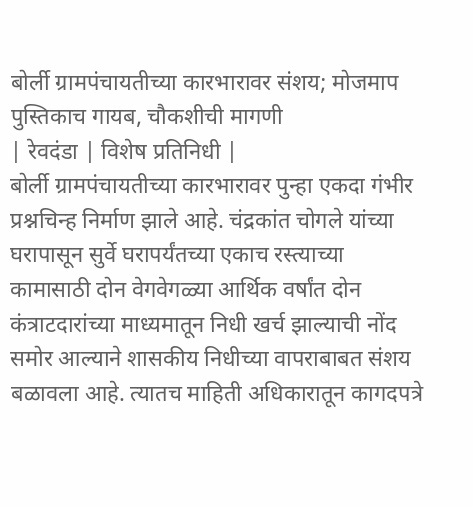बोर्ली ग्रामपंचायतीच्या कारभारावर संशय; मोजमाप पुस्तिकाच गायब, चौकशीची मागणी
| रेवदंडा | विशेष प्रतिनिधी |
बोर्ली ग्रामपंचायतीच्या कारभारावर पुन्हा एकदा गंभीर प्रश्नचिन्ह निर्माण झाले आहे. चंद्रकांत चोगले यांच्या घरापासून सुर्वे घरापर्यंतच्या एकाच रस्त्याच्या कामासाठी दोन वेगवेगळ्या आर्थिक वर्षांत दोन कंत्राटदारांच्या माध्यमातून निधी खर्च झाल्याची नोंद समोर आल्याने शासकीय निधीच्या वापराबाबत संशय बळावला आहे. त्यातच माहिती अधिकारातून कागदपत्रे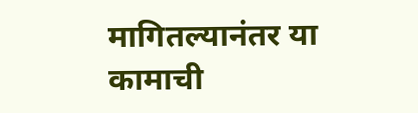मागितल्यानंतर या कामाची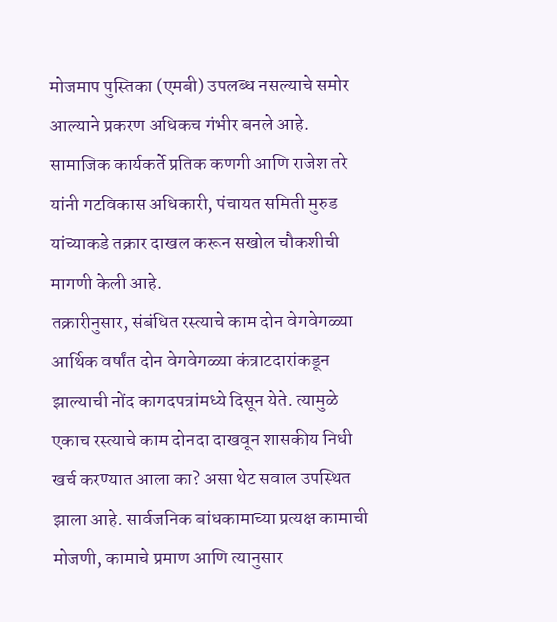मोजमाप पुस्तिका (एमबी) उपलब्ध नसल्याचे समोर आल्याने प्रकरण अधिकच गंभीर बनले आहे. सामाजिक कार्यकर्ते प्रतिक कणगी आणि राजेश तरे यांनी गटविकास अधिकारी, पंचायत समिती मुरुड यांच्याकडे तक्रार दाखल करून सखोल चौकशीची मागणी केली आहे.
तक्रारीनुसार, संबंधित रस्त्याचे काम दोन वेगवेगळ्या आर्थिक वर्षांत दोन वेगवेगळ्या कंत्राटदारांकडून झाल्याची नोंद कागदपत्रांमध्ये दिसून येते. त्यामुळे एकाच रस्त्याचे काम दोनदा दाखवून शासकीय निधी खर्च करण्यात आला का? असा थेट सवाल उपस्थित झाला आहे. सार्वजनिक बांधकामाच्या प्रत्यक्ष कामाची मोजणी, कामाचे प्रमाण आणि त्यानुसार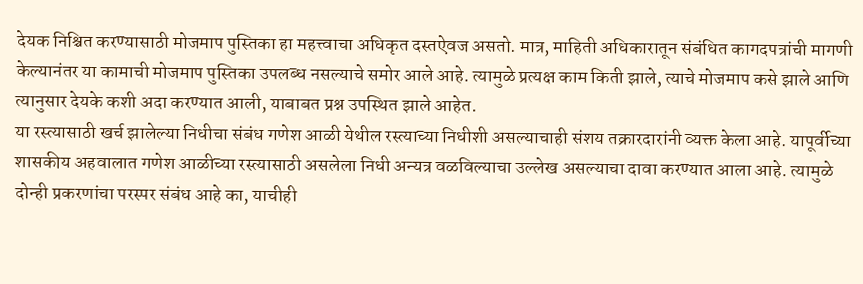देयक निश्चित करण्यासाठी मोजमाप पुस्तिका हा महत्त्वाचा अधिकृत दस्तऐवज असतो. मात्र, माहिती अधिकारातून संबंधित कागदपत्रांची मागणी केल्यानंतर या कामाची मोजमाप पुस्तिका उपलब्ध नसल्याचे समोर आले आहे. त्यामुळे प्रत्यक्ष काम किती झाले, त्याचे मोजमाप कसे झाले आणि त्यानुसार देयके कशी अदा करण्यात आली, याबाबत प्रश्न उपस्थित झाले आहेत.
या रस्त्यासाठी खर्च झालेल्या निधीचा संबंध गणेश आळी येथील रस्त्याच्या निधीशी असल्याचाही संशय तक्रारदारांनी व्यक्त केला आहे. यापूर्वीच्या शासकीय अहवालात गणेश आळीच्या रस्त्यासाठी असलेला निधी अन्यत्र वळविल्याचा उल्लेख असल्याचा दावा करण्यात आला आहे. त्यामुळे दोन्ही प्रकरणांचा परस्पर संबंध आहे का, याचीही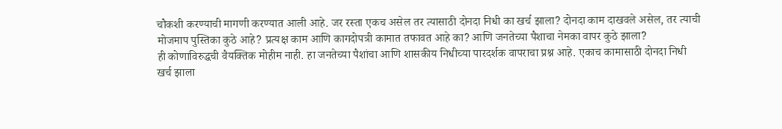चौकशी करण्याची मागणी करण्यात आली आहे. जर रस्ता एकच असेल तर त्यासाठी दोनदा निधी का खर्च झाला? दोनदा काम दाखवले असेल, तर त्याची मोजमाप पुस्तिका कुठे आहे? प्रत्यक्ष काम आणि कागदोपत्री कामात तफावत आहे का? आणि जनतेच्या पैशाचा नेमका वापर कुठे झाला?
ही कोणाविरुद्धची वैयक्तिक मोहीम नाही. हा जनतेच्या पैशांचा आणि शासकीय निधीच्या पारदर्शक वापराचा प्रश्न आहे. एकाच कामासाठी दोनदा निधी खर्च झाला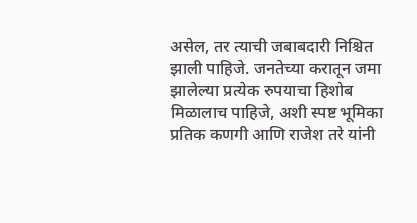असेल, तर त्याची जबाबदारी निश्चित झाली पाहिजे. जनतेच्या करातून जमा झालेल्या प्रत्येक रुपयाचा हिशोब मिळालाच पाहिजे, अशी स्पष्ट भूमिका प्रतिक कणगी आणि राजेश तरे यांनी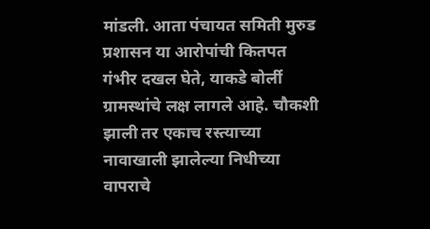मांडली. आता पंचायत समिती मुरुड प्रशासन या आरोपांची कितपत गंभीर दखल घेते, याकडे बोर्ली ग्रामस्थांचे लक्ष लागले आहे. चौकशी झाली तर एकाच रस्त्याच्या नावाखाली झालेल्या निधीच्या वापराचे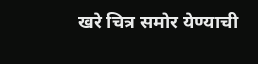खरे चित्र समोर येण्याची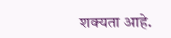शक्यता आहे.